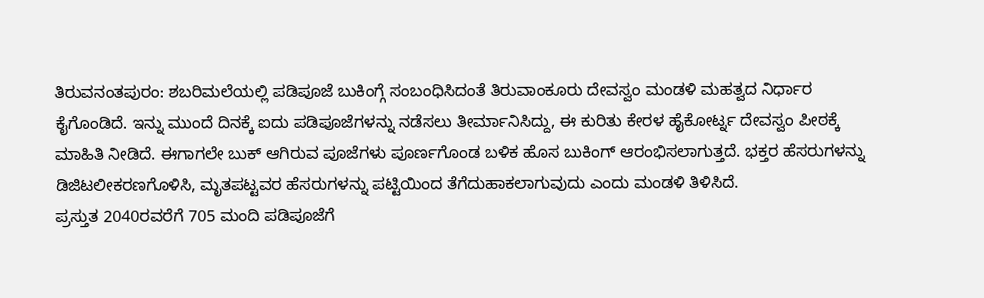ತಿರುವನಂತಪುರಂ: ಶಬರಿಮಲೆಯಲ್ಲಿ ಪಡಿಪೂಜೆ ಬುಕಿಂಗ್ಗೆ ಸಂಬಂಧಿಸಿದಂತೆ ತಿರುವಾಂಕೂರು ದೇವಸ್ವಂ ಮಂಡಳಿ ಮಹತ್ವದ ನಿರ್ಧಾರ ಕೈಗೊಂಡಿದೆ. ಇನ್ನು ಮುಂದೆ ದಿನಕ್ಕೆ ಐದು ಪಡಿಪೂಜೆಗಳನ್ನು ನಡೆಸಲು ತೀರ್ಮಾನಿಸಿದ್ದು, ಈ ಕುರಿತು ಕೇರಳ ಹೈಕೋರ್ಟ್ನ ದೇವಸ್ವಂ ಪೀಠಕ್ಕೆ ಮಾಹಿತಿ ನೀಡಿದೆ. ಈಗಾಗಲೇ ಬುಕ್ ಆಗಿರುವ ಪೂಜೆಗಳು ಪೂರ್ಣಗೊಂಡ ಬಳಿಕ ಹೊಸ ಬುಕಿಂಗ್ ಆರಂಭಿಸಲಾಗುತ್ತದೆ. ಭಕ್ತರ ಹೆಸರುಗಳನ್ನು ಡಿಜಿಟಲೀಕರಣಗೊಳಿಸಿ, ಮೃತಪಟ್ಟವರ ಹೆಸರುಗಳನ್ನು ಪಟ್ಟಿಯಿಂದ ತೆಗೆದುಹಾಕಲಾಗುವುದು ಎಂದು ಮಂಡಳಿ ತಿಳಿಸಿದೆ.
ಪ್ರಸ್ತುತ 2040ರವರೆಗೆ 705 ಮಂದಿ ಪಡಿಪೂಜೆಗೆ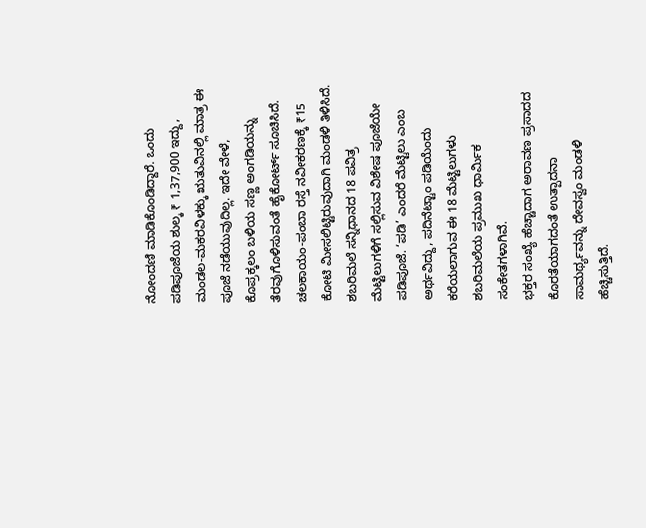ನೋಂದಣಿ ಮಾಡಿಕೊಂಡಿದ್ದಾರೆ. ಒಂದು ಪಡಿಪೂಜೆಯ ಶುಲ್ಕ ₹ 1,37,900 ಇದ್ದು, ಮಂಡಲ-ಮಕರವಿಳಕ್ಕು ಋತುವಿನಲ್ಲಿ ಮಾತ್ರ ಈ ಪೂಜೆ ನಡೆಯುವುದಿಲ್ಲ. ಇದೇ ವೇಳೆ, ಕೊಪ್ರಕ್ಕಲಂ ಬಳಿಯ ಸಣ್ಣ ಅಂಗಡಿಯನ್ನು ತೆರವುಗೊಳಿಸುವಂತೆ ಹೈಕೋರ್ಟ್ ಸೂಚಿಸಿದೆ. ಚಲಕಾಯಂ-ಪಂಬಾ ರಸ್ತೆ ನವೀಕರಣಕ್ಕೆ ₹15 ಕೋಟಿ ಮೀಸಲಿಟ್ಟಿರುವುದಾಗಿ ಮಂಡಳಿ ತಿಳಿಸಿದೆ.
ಶಬರಿಮಲೆ ಸನ್ನಿಧಾನದ 18 ಪವಿತ್ರ ಮೆಟ್ಟಿಲುಗಳಿಗೆ ಸಲ್ಲಿಸುವ ವಿಶೇಷ ಪೂಜೆಯೇ ಪಡಿಪೂಜೆ. ‘ಪಡಿ’ ಎಂದರೆ ಮೆಟ್ಟಿಲು ಎಂಬ ಅರ್ಥವಿದ್ದು, ಪದಿನೆಟ್ಟಾಂ ಪಡಿಯೆಂದು ಕರೆಯಲಾಗುವ ಈ 18 ಮೆಟ್ಟಿಲುಗಳು ಶಬರಿಮಲೆಯ ಪ್ರಮುಖ ಧಾರ್ಮಿಕ ಸಂಕೇತಗಳಾಗಿವೆ.
ಭಕ್ತರ ಸಂಖ್ಯೆ ಹೆಚ್ಚಾದಾಗ ಅರಾವಣ ಪ್ರಸಾದದ ಕೊರತೆಯಾಗದಂತೆ ಉತ್ಪಾದನಾ ಸಾಮರ್ಥ್ಯವನ್ನು ದೇವಸ್ವಂ ಮಂಡಳಿ ಹೆಚ್ಚಿಸುತ್ತಿದೆ.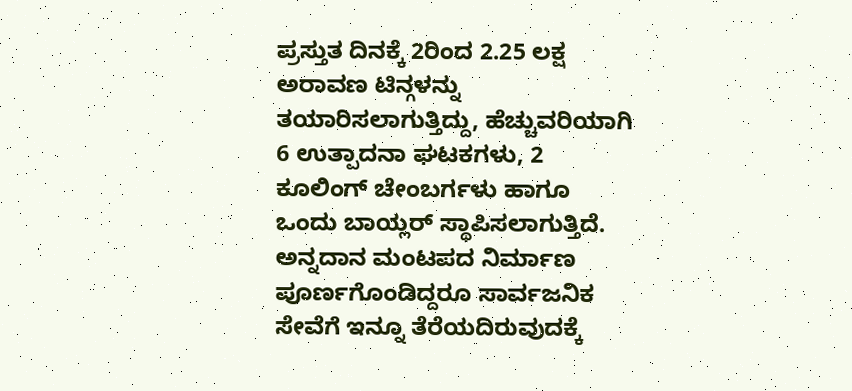ಪ್ರಸ್ತುತ ದಿನಕ್ಕೆ 2ರಿಂದ 2.25 ಲಕ್ಷ ಅರಾವಣ ಟಿನ್ಗಳನ್ನು ತಯಾರಿಸಲಾಗುತ್ತಿದ್ದು, ಹೆಚ್ಚುವರಿಯಾಗಿ 6 ಉತ್ಪಾದನಾ ಘಟಕಗಳು, 2 ಕೂಲಿಂಗ್ ಚೇಂಬರ್ಗಳು ಹಾಗೂ ಒಂದು ಬಾಯ್ಲರ್ ಸ್ಥಾಪಿಸಲಾಗುತ್ತಿದೆ.
ಅನ್ನದಾನ ಮಂಟಪದ ನಿರ್ಮಾಣ ಪೂರ್ಣಗೊಂಡಿದ್ದರೂ ಸಾರ್ವಜನಿಕ ಸೇವೆಗೆ ಇನ್ನೂ ತೆರೆಯದಿರುವುದಕ್ಕೆ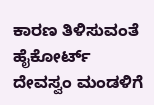ಕಾರಣ ತಿಳಿಸುವಂತೆ ಹೈಕೋರ್ಟ್ ದೇವಸ್ವಂ ಮಂಡಳಿಗೆ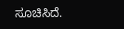ಸೂಚಿಸಿದೆ.